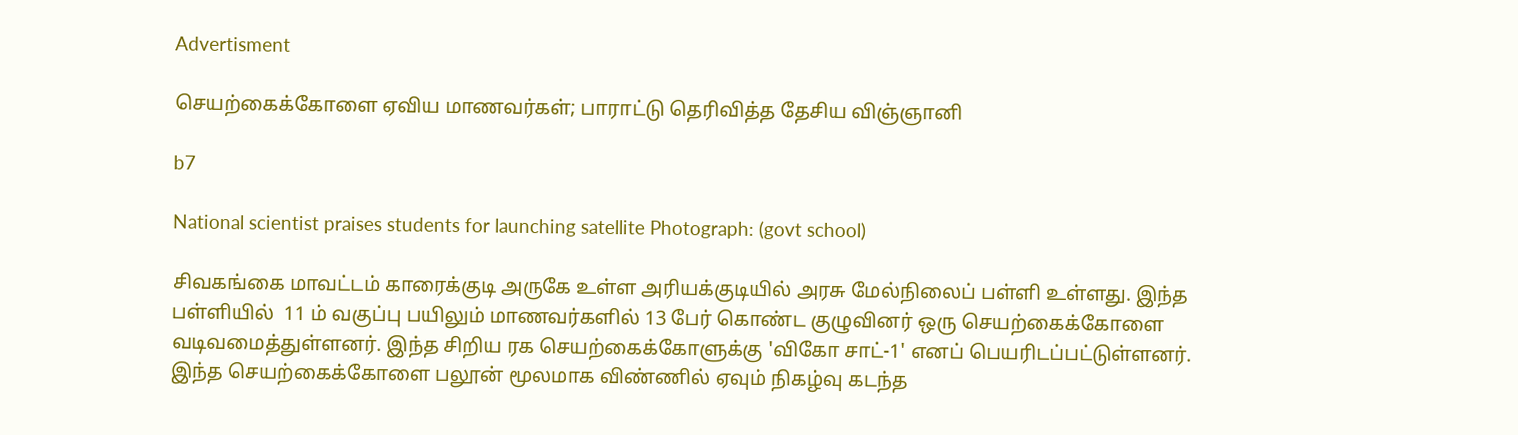Advertisment

செயற்கைக்கோளை ஏவிய மாணவர்கள்; பாராட்டு தெரிவித்த தேசிய விஞ்ஞானி

b7

National scientist praises students for launching satellite Photograph: (govt school)

சிவகங்கை மாவட்டம் காரைக்குடி அருகே உள்ள அரியக்குடியில் அரசு மேல்நிலைப் பள்ளி உள்ளது. இந்த பள்ளியில்  11 ம் வகுப்பு பயிலும் மாணவர்களில் 13 பேர் கொண்ட குழுவினர் ஒரு செயற்கைக்கோளை வடிவமைத்துள்ளனர். இந்த சிறிய ரக செயற்கைக்கோளுக்கு 'விகோ சாட்-1' எனப் பெயரிடப்பட்டுள்ளனர். இந்த செயற்கைக்கோளை பலூன் மூலமாக விண்ணில் ஏவும் நிகழ்வு கடந்த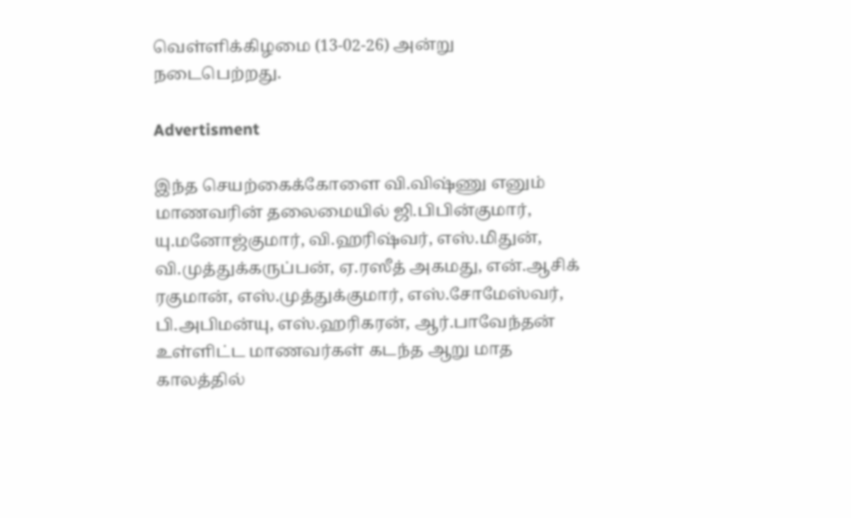வெள்ளிக்கிழமை (13-02-26) அன்று நடைபெற்றது.

Advertisment

இந்த செயற்கைக்கோளை வி.விஷ்ணு எனும் மாணவரின் தலைமையில் ஜி.பிபின்குமார், யு.மனோஜ்குமார், வி.ஹரிஷ்வர், எஸ்.மிதுன், வி.முத்துக்கருப்பன், ஏ.ரஸீத் அகமது, என்.ஆசிக் ரகுமான், எஸ்.முத்துக்குமார், எஸ்.சோமேஸ்வர், பி.அபிமன்யு, எஸ்.ஹரிகரன், ஆர்.பாவேந்தன் உள்ளிட்ட மாணவர்கள் கடந்த ஆறு மாத காலத்தில்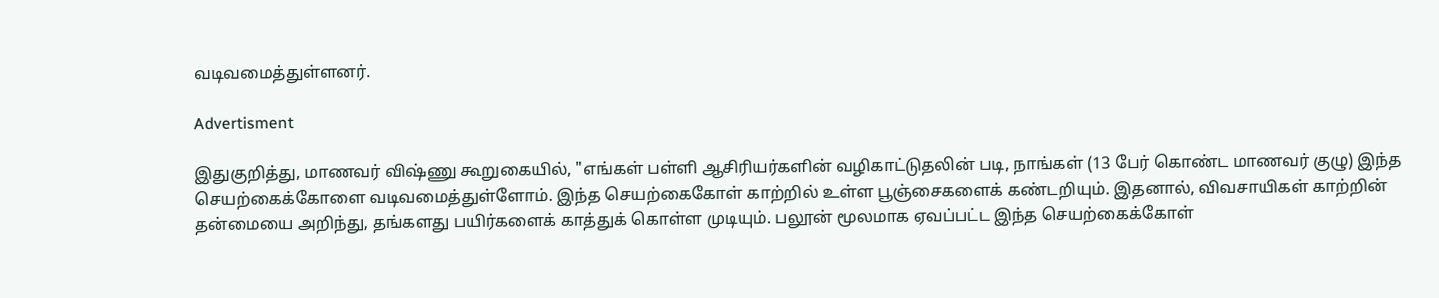வடிவமைத்துள்ளனர்.

Advertisment

இதுகுறித்து, மாணவர் விஷ்ணு கூறுகையில், "எங்கள் பள்ளி ஆசிரியர்களின் வழிகாட்டுதலின் படி, நாங்கள் (13 பேர் கொண்ட மாணவர் குழு) இந்த செயற்கைக்கோளை வடிவமைத்துள்ளோம். இந்த செயற்கைகோள் காற்றில் உள்ள பூஞ்சைகளைக் கண்டறியும். இதனால், விவசாயிகள் காற்றின் தன்மையை அறிந்து, தங்களது பயிர்களைக் காத்துக் கொள்ள முடியும். பலூன் மூலமாக ஏவப்பட்ட இந்த செயற்கைக்கோள்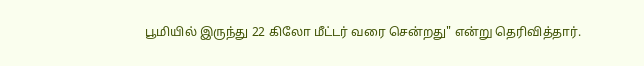பூமியில் இருந்து 22 கிலோ மீட்டர் வரை சென்றது" என்று தெரிவித்தார்.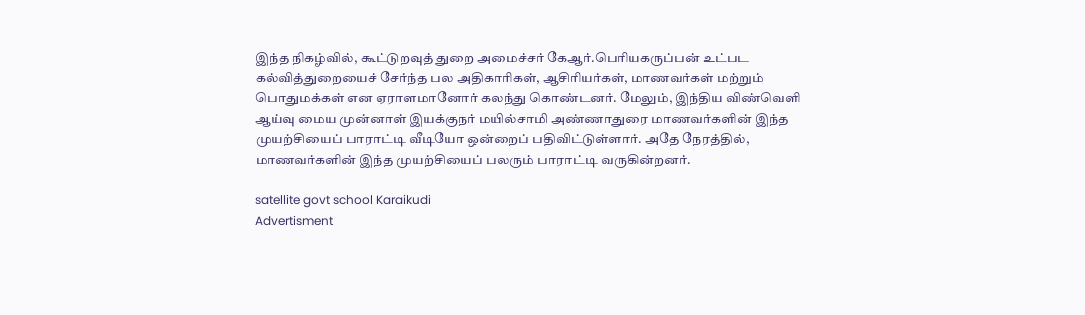இந்த நிகழ்வில், கூட்டுறவுத் துறை அமைச்சர் கேஆர்.பெரியகருப்பன் உட்பட கல்வித்துறையைச் சேர்ந்த பல அதிகாரிகள், ஆசிரியர்கள், மாணவர்கள் மற்றும் பொதுமக்கள் என ஏராளமானோர் கலந்து கொண்டனர். மேலும், இந்திய விண்வெளி ஆய்வு மைய முன்னாள் இயக்குநர் மயில்சாமி அண்ணாதுரை மாணவர்களின் இந்த முயற்சியைப் பாராட்டி வீடியோ ஒன்றைப் பதிவிட்டுள்ளார். அதே நேரத்தில், மாணவர்களின் இந்த முயற்சியைப் பலரும் பாராட்டி வருகின்றனர்.

satellite govt school Karaikudi
Advertisment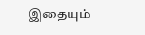இதையும்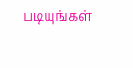படியுங்கள்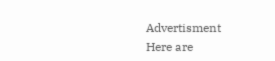Advertisment
Here are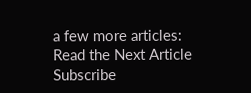a few more articles:
Read the Next Article
Subscribe